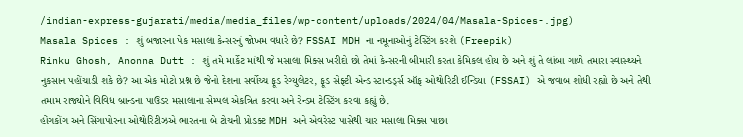/indian-express-gujarati/media/media_files/wp-content/uploads/2024/04/Masala-Spices-.jpg)
Masala Spices : શું બજારના પેક મસાલા કેન્સરનું જોખમ વધારે છે? FSSAI MDH ના નમૂનાઓનું ટેસ્ટિંગ કરશે (Freepik)
Rinku Ghosh, Anonna Dutt : શું તમે માર્કેટ માંથી જે મસાલા મિક્સ ખરીદો છો તેમાં કેન્સરની બીમારી કરતા કેમિકલ હોય છે અને શું તે લાંબા ગાળે તમારા સ્વાસ્થ્યને નુકસાન પહોંચાડી શકે છે? આ એક મોટો પ્રશ્ન છે જેનો દેશના સર્વોચ્ચ ફૂડ રેગ્યુલેટર, ફૂડ સેફ્ટી એન્ડ સ્ટાન્ડર્ડ્સ ઑફ ઓથોરિટી ઈન્ડિયા (FSSAI) એ જવાબ શોધી રહ્યો છે અને તેથી તમામ રાજ્યોને વિવિધ બ્રાન્ડના પાઉડર મસાલાના સેમ્પલ એકત્રિત કરવા અને રેન્ડમ ટેસ્ટિંગ કરવા કહ્યું છે.
હોંગકોંગ અને સિંગાપોરના ઓથોરિટીઝએ ભારતના બે ટોચની પ્રોડક્ટ MDH અને એવરેસ્ટ પાસેથી ચાર મસાલા મિક્સ પાછા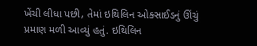ખેંચી લીધા પછી, તેમાં ઇથિલિન ઓક્સાઈડનું ઊંચું પ્રમાણ મળી આવ્યું હતું. ઇથિલિન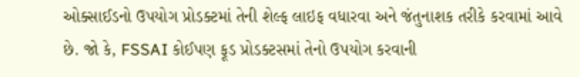ઓક્સાઈડનો ઉપયોગ પ્રોડક્ટમાં તેની શેલ્ફ લાઇફ વધારવા અને જંતુનાશક તરીકે કરવામાં આવે છે. જો કે, FSSAI કોઈપણ ફૂડ પ્રોડક્ટસમાં તેનો ઉપયોગ કરવાની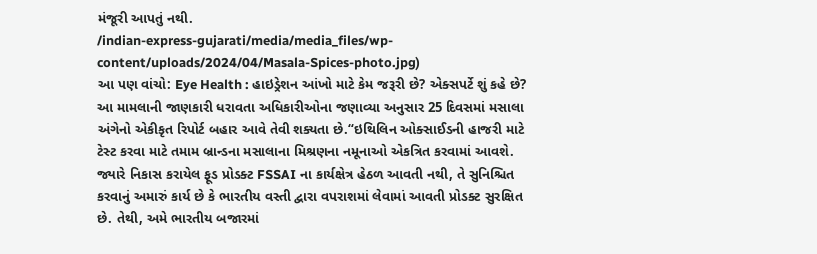મંજૂરી આપતું નથી.
/indian-express-gujarati/media/media_files/wp-content/uploads/2024/04/Masala-Spices-photo.jpg)
આ પણ વાંચો: Eye Health : હાઇડ્રેશન આંખો માટે કેમ જરૂરી છે? એક્સપર્ટે શું કહે છે?
આ મામલાની જાણકારી ધરાવતા અધિકારીઓના જણાવ્યા અનુસાર 25 દિવસમાં મસાલા અંગેનો એકીકૃત રિપોર્ટ બહાર આવે તેવી શક્યતા છે.“ઇથિલિન ઓક્સાઈડની હાજરી માટે ટેસ્ટ કરવા માટે તમામ બ્રાન્ડના મસાલાના મિશ્રણના નમૂનાઓ એકત્રિત કરવામાં આવશે. જ્યારે નિકાસ કરાયેલ ફૂડ પ્રોડક્ટ FSSAI ના કાર્યક્ષેત્ર હેઠળ આવતી નથી, તે સુનિશ્ચિત કરવાનું અમારું કાર્ય છે કે ભારતીય વસ્તી દ્વારા વપરાશમાં લેવામાં આવતી પ્રોડક્ટ સુરક્ષિત છે. તેથી, અમે ભારતીય બજારમાં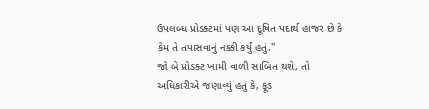ઉપલબ્ધ પ્રોડક્ટમાં પણ આ દૂષિત પદાર્થ હાજર છે કે કેમ તે તપાસવાનું નક્કી કર્યું હતું.''
જો બે પ્રોડક્ટ ખામી વાળી સાબિત થશે, તો અધિકારીએ જણાવ્યું હતું કે, ફૂડ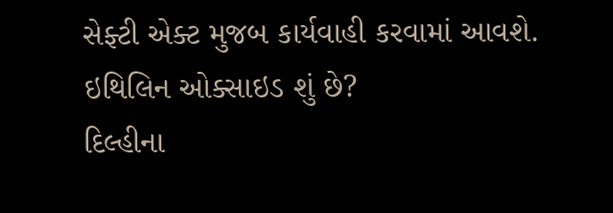સેફ્ટી એક્ટ મુજબ કાર્યવાહી કરવામાં આવશે.
ઇથિલિન ઓક્સાઇડ શું છે?
દિલ્હીના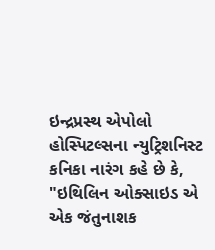ઇન્દ્રપ્રસ્થ એપોલો હોસ્પિટલ્સના ન્યુટ્રિશનિસ્ટ કનિકા નારંગ કહે છે કે, "ઇથિલિન ઓક્સાઇડ એ એક જંતુનાશક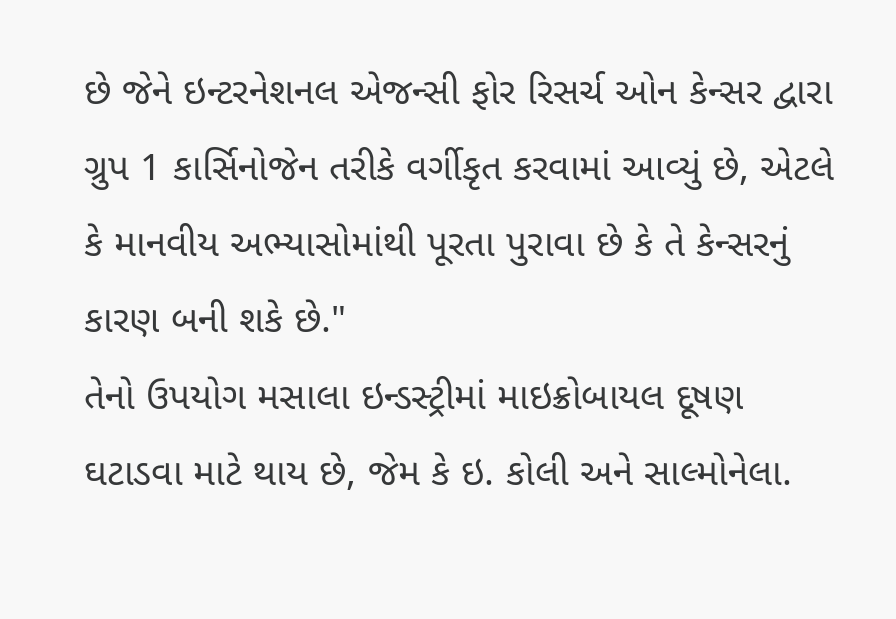છે જેને ઇન્ટરનેશનલ એજન્સી ફોર રિસર્ચ ઓન કેન્સર દ્વારા ગ્રુપ 1 કાર્સિનોજેન તરીકે વર્ગીકૃત કરવામાં આવ્યું છે, એટલે કે માનવીય અભ્યાસોમાંથી પૂરતા પુરાવા છે કે તે કેન્સરનું કારણ બની શકે છે."
તેનો ઉપયોગ મસાલા ઇન્ડસ્ટ્રીમાં માઇક્રોબાયલ દૂષણ ઘટાડવા માટે થાય છે, જેમ કે ઇ. કોલી અને સાલ્મોનેલા.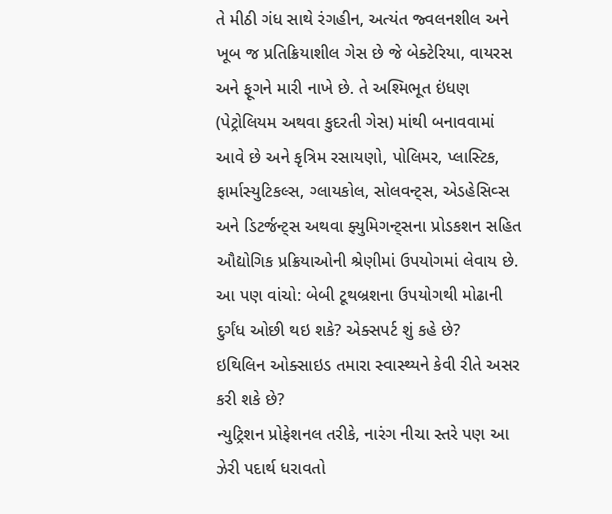તે મીઠી ગંધ સાથે રંગહીન, અત્યંત જ્વલનશીલ અને ખૂબ જ પ્રતિક્રિયાશીલ ગેસ છે જે બેક્ટેરિયા, વાયરસ અને ફૂગને મારી નાખે છે. તે અશ્મિભૂત ઇંધણ (પેટ્રોલિયમ અથવા કુદરતી ગેસ) માંથી બનાવવામાં આવે છે અને કૃત્રિમ રસાયણો, પોલિમર, પ્લાસ્ટિક, ફાર્માસ્યુટિકલ્સ, ગ્લાયકોલ, સોલવન્ટ્સ, એડહેસિવ્સ અને ડિટર્જન્ટ્સ અથવા ફ્યુમિગન્ટ્સના પ્રોડકશન સહિત ઔદ્યોગિક પ્રક્રિયાઓની શ્રેણીમાં ઉપયોગમાં લેવાય છે.
આ પણ વાંચો: બેબી ટૂથબ્રશના ઉપયોગથી મોઢાની દુર્ગંધ ઓછી થઇ શકે? એક્સપર્ટ શું કહે છે?
ઇથિલિન ઓક્સાઇડ તમારા સ્વાસ્થ્યને કેવી રીતે અસર કરી શકે છે?
ન્યુટ્રિશન પ્રોફેશનલ તરીકે, નારંગ નીચા સ્તરે પણ આ ઝેરી પદાર્થ ધરાવતો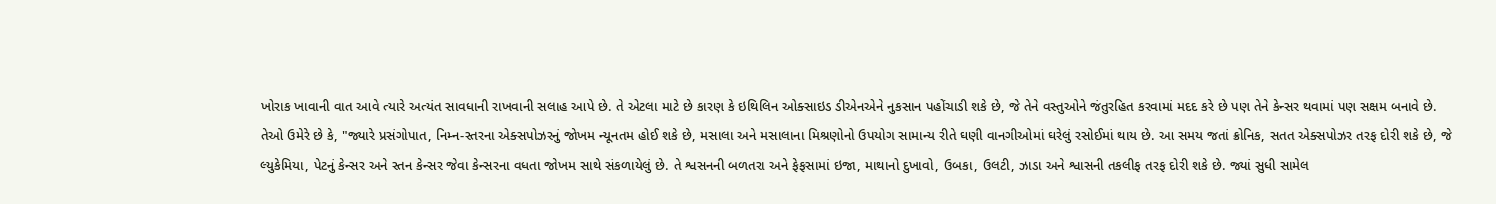ખોરાક ખાવાની વાત આવે ત્યારે અત્યંત સાવધાની રાખવાની સલાહ આપે છે. તે એટલા માટે છે કારણ કે ઇથિલિન ઓક્સાઇડ ડીએનએને નુકસાન પહોંચાડી શકે છે, જે તેને વસ્તુઓને જંતુરહિત કરવામાં મદદ કરે છે પણ તેને કેન્સર થવામાં પણ સક્ષમ બનાવે છે.
તેઓ ઉમેરે છે કે, "જ્યારે પ્રસંગોપાત, નિમ્ન-સ્તરના એક્સપોઝરનું જોખમ ન્યૂનતમ હોઈ શકે છે, મસાલા અને મસાલાના મિશ્રણોનો ઉપયોગ સામાન્ય રીતે ઘણી વાનગીઓમાં ઘરેલું રસોઈમાં થાય છે. આ સમય જતાં ક્રોનિક, સતત એક્સપોઝર તરફ દોરી શકે છે, જે લ્યુકેમિયા, પેટનું કેન્સર અને સ્તન કેન્સર જેવા કેન્સરના વધતા જોખમ સાથે સંકળાયેલું છે. તે શ્વસનની બળતરા અને ફેફસામાં ઇજા, માથાનો દુખાવો, ઉબકા, ઉલટી, ઝાડા અને શ્વાસની તકલીફ તરફ દોરી શકે છે. જ્યાં સુધી સામેલ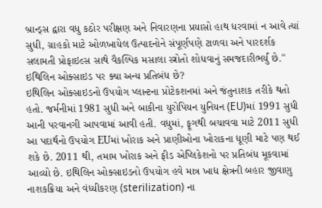બ્રાન્ડ્સ દ્વારા વધુ કઠોર પરીક્ષણ અને નિવારણના પ્રયાસો હાથ ધરવામાં ન આવે ત્યાં સુધી, ગ્રાહકો માટે ઓળખાયેલ ઉત્પાદનોને સંપૂર્ણપણે ટાળવા અને પારદર્શક સલામતી પ્રોફાઇલ્સ સાથે વૈકલ્પિક મસાલા સ્ત્રોતો શોધવાનું સમજદારીભર્યું છે.''
ઇથિલિન ઓક્સાઇડ પર ક્યા અન્ય પ્રતિબંધ છે?
ઇથિલિન ઓક્સાઇડનો ઉપયોગ પ્લાન્ટના પ્રોટેકશનમાં અને જંતુનાશક તરીકે થતો હતો. જર્મનીમાં 1981 સુધી અને બાકીના યુરોપિયન યુનિયન (EU)માં 1991 સુધી આની પરવાનગી આપવામાં આવી હતી. વધુમાં, ફૂગથી બચાવવા માટે 2011 સુધી આ પદાર્થનો ઉપયોગ EUમાં ખોરાક અને પ્રાણીઓના ખોરાકના ધૂણી માટે પણ થઈ શકે છે. 2011 થી, તમામ ખોરાક અને ફીડ એપ્લિકેશનો પર પ્રતિબંધ મૂકવામાં આવ્યો છે. ઇથિલિન ઓક્સાઇડનો ઉપયોગ હવે માત્ર ખાદ્ય ક્ષેત્રની બહાર જીવાણુ નાશકક્રિયા અને વંધ્યીકરણ (sterilization) ના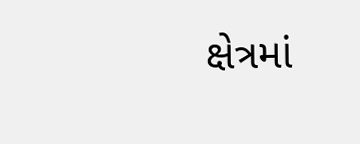ક્ષેત્રમાં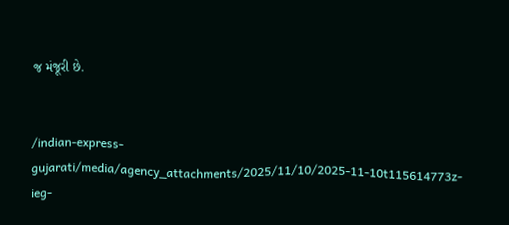જ મંજૂરી છે.


/indian-express-gujarati/media/agency_attachments/2025/11/10/2025-11-10t115614773z-ieg-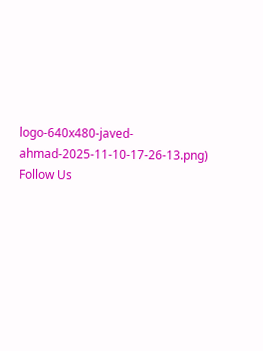logo-640x480-javed-ahmad-2025-11-10-17-26-13.png)
Follow Us